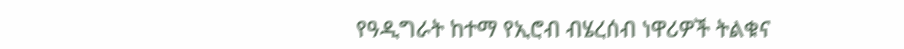የዓዲግራት ከተማ የኢሮብ ብሄረሰብ ነዋሪዎች ትልቁና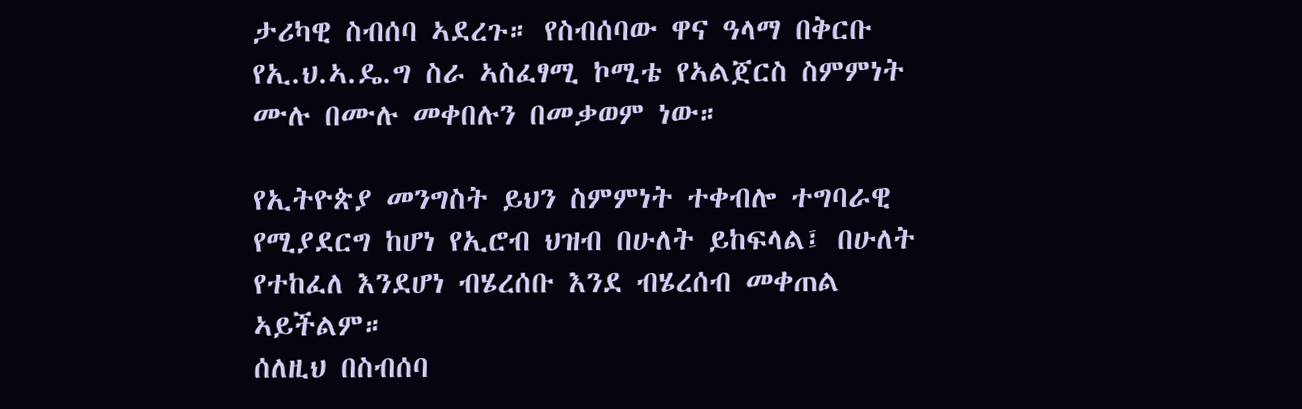ታሪካዊ ስብሰባ ኣደረጉ። የስብሰባው ዋና ዓላማ በቅርቡ የኢ.ህ.ኣ.ዴ.ግ ስራ ኣስፈፃሚ ኮሚቴ የኣልጀርስ ስምምነት ሙሉ በሙሉ መቀበሉን በመቃወም ነው።

የኢትዮጵያ መንግስት ይህን ስምምነት ተቀብሎ ተግባራዊ የሚያደርግ ከሆነ የኢሮብ ህዝብ በሁለት ይከፍላል፤ በሁለት የተከፈለ እንደሆነ ብሄረሰቡ እንደ ብሄረሰብ መቀጠል ኣይችልም።
ሰለዚህ በስብሰባ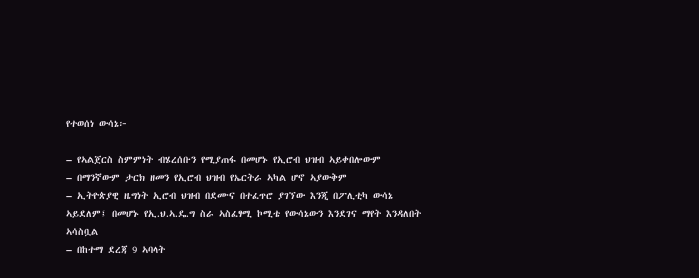የተወሰነ ውሳኔ፦

– የኣልጀርስ ስምምነት ብሄረሰቡን የሚያጠፋ በመሆኑ የኢሮብ ህዝብ ኣይቀበሎውም
– በማንኛውም ታርክ ዘመን የኢሮብ ህዝብ የኤርትራ ኣካል ሆኖ ኣያውቅም
– ኢትዮጵያዊ ዜግነት ኢሮብ ህዝብ በደሙና በተፈጥሮ ያገኘው እንጂ በፖሊቲካ ውሳኔ ኣይደለም፤ በመሆኑ የኢ.ህ.ኣ.ዴ.ግ ስራ ኣስፈፃሚ ኮሚቴ የውሳኔውን እንደገና ማየት እንዳለበት ኣሳስቧል
– በከተማ ደረጃ 9 ኣባላት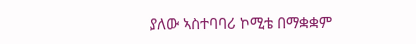ያለው ኣስተባባሪ ኮሚቴ በማቋቋም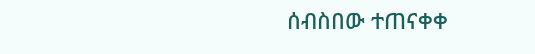ሰብስበው ተጠናቀቀ